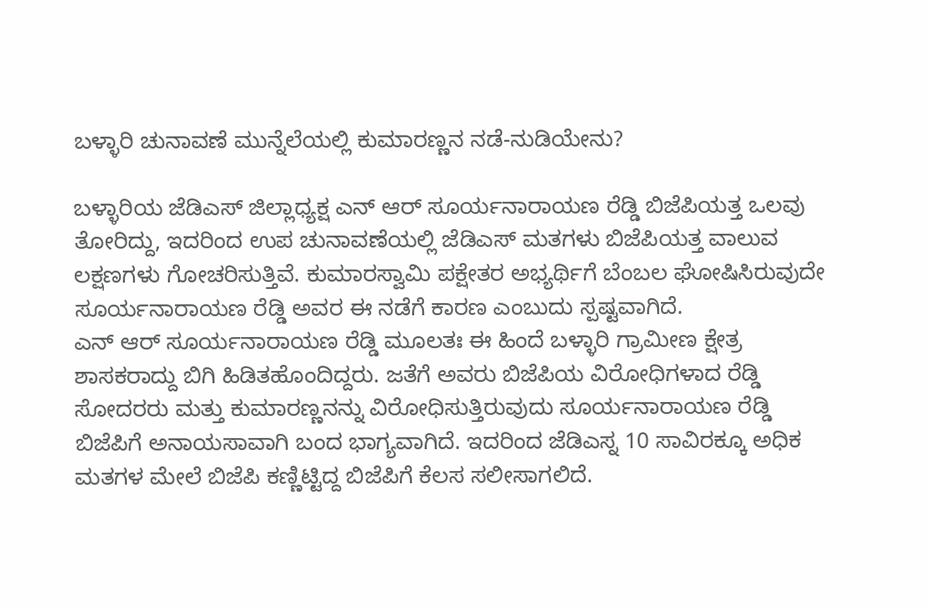ಬಳ್ಳಾರಿ ಚುನಾವಣೆ ಮುನ್ನೆಲೆಯಲ್ಲಿ ಕುಮಾರಣ್ಣನ ನಡೆ-ನುಡಿಯೇನು?

ಬಳ್ಳಾರಿಯ ಜೆಡಿಎಸ್ ಜಿಲ್ಲಾಧ್ಯಕ್ಷ ಎನ್ ಆರ್ ಸೂರ್ಯನಾರಾಯಣ ರೆಡ್ಡಿ ಬಿಜೆಪಿಯತ್ತ ಒಲವು ತೋರಿದ್ದು, ಇದರಿಂದ ಉಪ ಚುನಾವಣೆಯಲ್ಲಿ ಜೆಡಿಎಸ್ ಮತಗಳು ಬಿಜೆಪಿಯತ್ತ ವಾಲುವ ಲಕ್ಷಣಗಳು ಗೋಚರಿಸುತ್ತಿವೆ. ಕುಮಾರಸ್ವಾಮಿ ಪಕ್ಷೇತರ ಅಭ್ಯರ್ಥಿಗೆ ಬೆಂಬಲ ಘೋಷಿಸಿರುವುದೇ ಸೂರ್ಯನಾರಾಯಣ ರೆಡ್ಡಿ ಅವರ ಈ ನಡೆಗೆ ಕಾರಣ ಎಂಬುದು ಸ್ಪಷ್ಟವಾಗಿದೆ.
ಎನ್ ಆರ್ ಸೂರ್ಯನಾರಾಯಣ ರೆಡ್ಡಿ ಮೂಲತಃ ಈ ಹಿಂದೆ ಬಳ್ಳಾರಿ ಗ್ರಾಮೀಣ ಕ್ಷೇತ್ರ ಶಾಸಕರಾದ್ದು ಬಿಗಿ ಹಿಡಿತಹೊಂದಿದ್ದರು. ಜತೆಗೆ ಅವರು ಬಿಜೆಪಿಯ ವಿರೋಧಿಗಳಾದ ರೆಡ್ಡಿ ಸೋದರರು ಮತ್ತು ಕುಮಾರಣ್ಣನನ್ನು ವಿರೋಧಿಸುತ್ತಿರುವುದು ಸೂರ್ಯನಾರಾಯಣ ರೆಡ್ಡಿ ಬಿಜೆಪಿಗೆ ಅನಾಯಸಾವಾಗಿ ಬಂದ ಭಾಗ್ಯವಾಗಿದೆ. ಇದರಿಂದ ಜೆಡಿಎಸ್ನ 10 ಸಾವಿರಕ್ಕೂ ಅಧಿಕ ಮತಗಳ ಮೇಲೆ ಬಿಜೆಪಿ ಕಣ್ಣಿಟ್ಟಿದ್ದ ಬಿಜೆಪಿಗೆ ಕೆಲಸ ಸಲೀಸಾಗಲಿದೆ.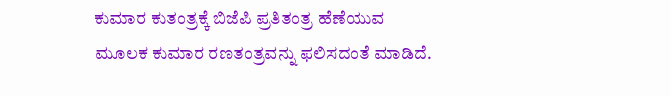ಕುಮಾರ ಕುತಂತ್ರಕ್ಕೆ ಬಿಜೆಪಿ ಪ್ರತಿತಂತ್ರ ಹೆಣೆಯುವ ಮೂಲಕ ಕುಮಾರ ರಣತಂತ್ರವನ್ನು ಫಲಿಸದಂತೆ ಮಾಡಿದೆ.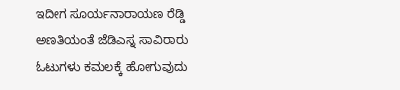ಇದೀಗ ಸೂರ್ಯನಾರಾಯಣ ರೆಡ್ಡಿ ಅಣತಿಯಂತೆ ಜೆಡಿಎಸ್ನ ಸಾವಿರಾರು ಓಟುಗಳು ಕಮಲಕ್ಕೆ ಹೋಗುವುದು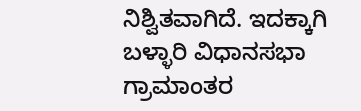ನಿಶ್ವಿತವಾಗಿದೆ. ಇದಕ್ಕಾಗಿ ಬಳ್ಳಾರಿ ವಿಧಾನಸಭಾ ಗ್ರಾಮಾಂತರ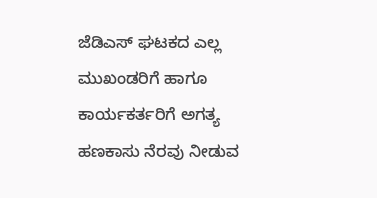ಜೆಡಿಎಸ್ ಘಟಕದ ಎಲ್ಲ ಮುಖಂಡರಿಗೆ ಹಾಗೂ ಕಾರ್ಯಕರ್ತರಿಗೆ ಅಗತ್ಯ ಹಣಕಾಸು ನೆರವು ನೀಡುವ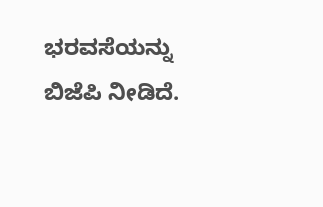ಭರವಸೆಯನ್ನು ಬಿಜೆಪಿ ನೀಡಿದೆ.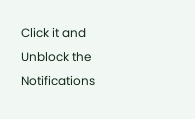Click it and Unblock the Notifications